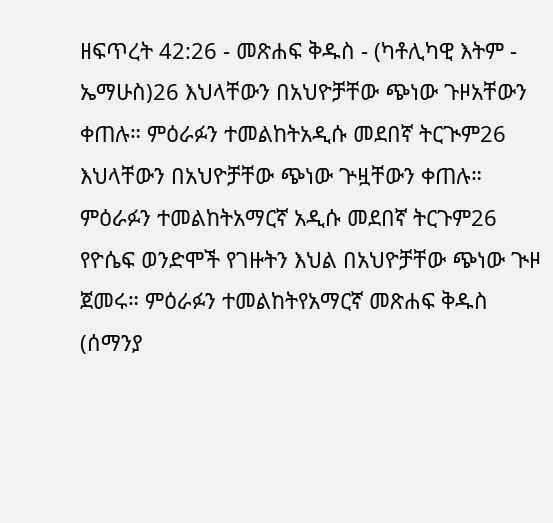ዘፍጥረት 42:26 - መጽሐፍ ቅዱስ - (ካቶሊካዊ እትም - ኤማሁስ)26 እህላቸውን በአህዮቻቸው ጭነው ጉዞአቸውን ቀጠሉ። ምዕራፉን ተመልከትአዲሱ መደበኛ ትርጒም26 እህላቸውን በአህዮቻቸው ጭነው ጕዟቸውን ቀጠሉ። ምዕራፉን ተመልከትአማርኛ አዲሱ መደበኛ ትርጉም26 የዮሴፍ ወንድሞች የገዙትን እህል በአህዮቻቸው ጭነው ጒዞ ጀመሩ። ምዕራፉን ተመልከትየአማርኛ መጽሐፍ ቅዱስ (ሰማንያ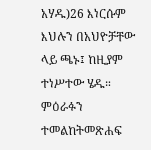አሃዱ)26 እነርሱም እህሉን በአህዮቻቸው ላይ ጫኑ፤ ከዚያም ተነሥተው ሄዱ። ምዕራፉን ተመልከትመጽሐፍ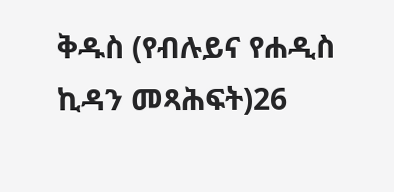ቅዱስ (የብሉይና የሐዲስ ኪዳን መጻሕፍት)26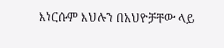እነርሱም እህሉን በአህዮቻቸው ላይ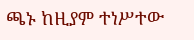ጫኑ ከዚያም ተነሥተው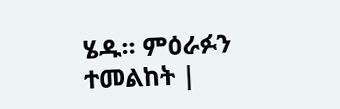ሄዱ። ምዕራፉን ተመልከት |